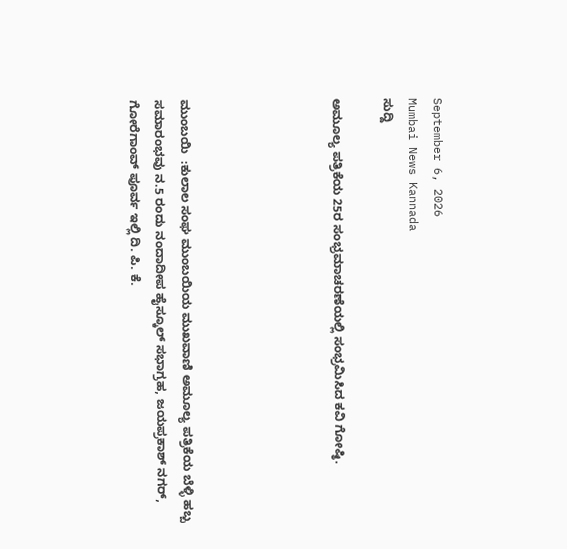September 6, 2026
Mumbai News Kannada
ಸುದ್ದಿ

ಅಮೂಲ್ಯ ಪತ್ರಿಕೆಯ 25ರ ಸಂಭ್ರಮಾಚರಣೆಯಲ್ಲಿ ಸಂಭ್ರಮಿಸಿದ ಕವಿ ಗೋಷ್ಠಿ.





ಮುಂಬಯಿ  :ಕುಲಾಲ ಸಂಘ ಮುಂಬಯಿಯ ಮುಖವಾಣಿ ಅಮೂಲ್ಯ ಪತ್ರಿಕೆಯ ಬೆಳ್ಳಿ ಹಬ್ಬ ಸಮಾರಂಭವು ನ.5 ರಂದು ನಂದಾದೀಪ ಹೈಸ್ಕೂಲ್ ಸಭಾಗ್ರಹ, ಜಯಪ್ರಕಾಶ್ ನಗರ್, ಗೋರೆಗಾಂವ್ ಪೂರ್ವ ಇಲ್ಲಿ ದಿ. ಪಿ. ಕೆ.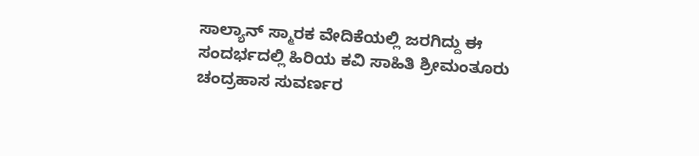ಸಾಲ್ಯಾನ್ ಸ್ಮಾರಕ ವೇದಿಕೆಯಲ್ಲಿ ಜರಗಿದ್ದು ಈ ಸಂದರ್ಭದಲ್ಲಿ ಹಿರಿಯ ಕವಿ ಸಾಹಿತಿ ಶ್ರೀಮಂತೂರು ಚಂದ್ರಹಾಸ ಸುವರ್ಣರ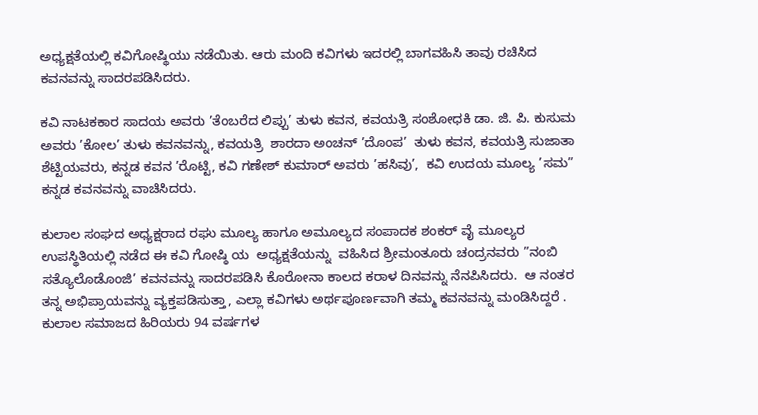ಅಧ್ಯಕ್ಷತೆಯಲ್ಲಿ ಕವಿಗೋಷ್ಥಿಯು ನಡೆಯಿತು. ಆರು ಮಂದಿ ಕವಿಗಳು ಇದರಲ್ಲಿ ಬಾಗವಹಿಸಿ ತಾವು ರಚಿಸಿದ ಕವನವನ್ನು ಸಾದರಪಡಿಸಿದರು.

ಕವಿ ನಾಟಕಕಾರ ಸಾದಯ ಅವರು ’ತೆಂಬರೆದ ಲಿಪ್ಪು’ ತುಳು ಕವನ, ಕವಯತ್ರಿ ಸಂಶೋಧಕಿ ಡಾ. ಜಿ. ಪಿ. ಕುಸುಮ  ಅವರು ’ಕೋಲ’ ತುಳು ಕವನವನ್ನು, ಕವಯತ್ರಿ  ಶಾರದಾ ಅಂಚನ್ ’ದೊಂಪ’  ತುಳು ಕವನ, ಕವಯತ್ರಿ ಸುಜಾತಾ ಶೆಟ್ಟಿಯವರು, ಕನ್ನಡ ಕವನ ’ರೊಟ್ಟಿ, ಕವಿ ಗಣೇಶ್ ಕುಮಾರ್ ಅವರು ’ಹಸಿವು’,  ಕವಿ ಉದಯ ಮೂಲ್ಯ ’ಸಮ” ಕನ್ನಡ ಕವನವನ್ನು ವಾಚಿಸಿದರು.

ಕುಲಾಲ ಸಂಘದ ಅಧ್ಯಕ್ಷರಾದ ರಘು ಮೂಲ್ಯ ಹಾಗೂ ಅಮೂಲ್ಯದ ಸಂಪಾದಕ ಶಂಕರ್ ವೈ ಮೂಲ್ಯರ ಉಪಸ್ಥಿತಿಯಲ್ಲಿ ನಡೆದ ಈ ಕವಿ ಗೋಷ್ಠಿ ಯ  ಅಧ್ಯಕ್ಷತೆಯನ್ನು  ವಹಿಸಿದ ಶ್ರೀಮಂತೂರು ಚಂದ್ರನವರು ”ನಂಬಿ ಸತ್ಯೊಲೊಡೊಂಜಿ’ ಕವನವನ್ನು ಸಾದರಪಡಿಸಿ ಕೊರೋನಾ ಕಾಲದ ಕರಾಳ ದಿನವನ್ನು ನೆನಪಿಸಿದರು.  ಆ ನಂತರ ತನ್ನ ಅಭಿಪ್ರಾಯವನ್ನು ವ್ಯಕ್ತಪಡಿಸುತ್ತಾ, ಎಲ್ಲಾ ಕವಿಗಳು ಅರ್ಥಪೂರ್ಣವಾಗಿ ತಮ್ಮ ಕವನವನ್ನು ಮಂಡಿಸಿದ್ದರೆ . ಕುಲಾಲ ಸಮಾಜದ ಹಿರಿಯರು 94 ವರ್ಷಗಳ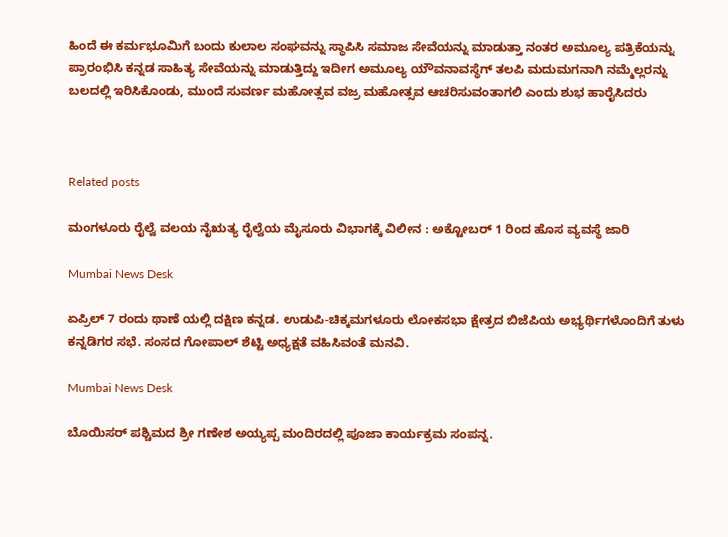ಹಿಂದೆ ಈ ಕರ್ಮಭೂಮಿಗೆ ಬಂದು ಕುಲಾಲ ಸಂಘವನ್ನು ಸ್ಥಾಪಿಸಿ ಸಮಾಜ ಸೇವೆಯನ್ನು ಮಾಡುತ್ತಾ ನಂತರ ಅಮೂಲ್ಯ ಪತ್ರಿಕೆಯನ್ನು ಪ್ರಾರಂಭಿಸಿ ಕನ್ನಡ ಸಾಹಿತ್ಯ ಸೇವೆಯನ್ನು ಮಾಡುತ್ತಿದ್ದು ಇದೀಗ ಅಮೂಲ್ಯ ಯೌವನಾವಸ್ಥೆಗ್ ತಲಪಿ ಮದುಮಗನಾಗಿ ನಮ್ಮೆಲ್ಲರನ್ನು ಬಲದಲ್ಲಿ ಇರಿಸಿಕೊಂಡು, ಮುಂದೆ ಸುವರ್ಣ ಮಹೋತ್ಸವ ವಜ್ರ ಮಹೋತ್ಸವ ಆಚರಿಸುವಂತಾಗಲಿ ಎಂದು ಶುಭ ಹಾರೈಸಿದರು



Related posts

ಮಂಗಳೂರು ರೈಲ್ವೆ ವಲಯ ನೈಋತ್ಯ ರೈಲ್ವೆಯ ಮೈಸೂರು ವಿಭಾಗಕ್ಕೆ ವಿಲೀನ : ಅಕ್ಟೋಬರ್ 1 ರಿಂದ ಹೊಸ ವ್ಯವಸ್ಥೆ ಜಾರಿ

Mumbai News Desk

ಏಪ್ರಿಲ್ 7 ರಂದು ಥಾಣೆ ಯಲ್ಲಿ ದಕ್ಷಿಣ ಕನ್ನಡ. ಉಡುಪಿ-ಚಿಕ್ಕಮಗಳೂರು ಲೋಕಸಭಾ ಕ್ಷೇತ್ರದ ಬಿಜೆಪಿಯ ಅಭ್ಯರ್ಥಿಗಳೊಂದಿಗೆ ತುಳು ಕನ್ನಡಿಗರ ಸಭೆ. ಸಂಸದ ಗೋಪಾಲ್ ಶೆಟ್ಟಿ ಅಧ್ಯಕ್ಷತೆ ವಹಿಸಿವಂತೆ ಮನವಿ.

Mumbai News Desk

ಬೊಯಿಸರ್ ಪಶ್ಚಿಮದ ಶ್ರೀ ಗಣೇಶ ಅಯ್ಯಪ್ಪ ಮಂದಿರದಲ್ಲಿ ಪೂಜಾ ಕಾರ್ಯಕ್ರಮ ಸಂಪನ್ನ.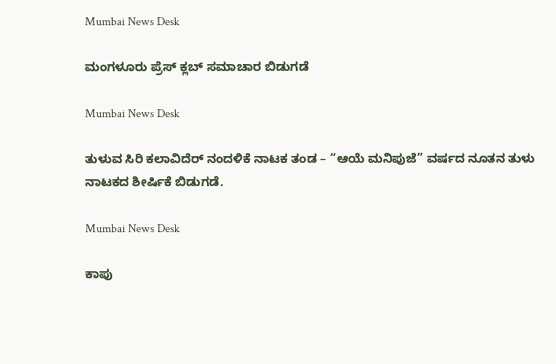Mumbai News Desk

ಮಂಗಳೂರು ಪ್ರೆಸ್ ಕ್ಲಬ್ ಸಮಾಚಾರ ಬಿಡುಗಡೆ

Mumbai News Desk

ತುಳುವ ಸಿರಿ ಕಲಾವಿದೆರ್ ನಂದಳಿಕೆ ನಾಟಕ ತಂಡ – “ಆಯೆ ಮನಿಪುಜೆ” ವರ್ಷದ ನೂತನ ತುಳು ನಾಟಕದ ಶೀರ್ಷಿಕೆ ಬಿಡುಗಡೆ.

Mumbai News Desk

ಕಾಪು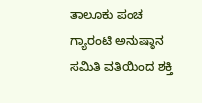ತಾಲೂಕು ಪಂಚ ಗ್ಯಾರಂಟಿ ಅನುಷ್ಠಾನ ಸಮಿತಿ ವತಿಯಿಂದ ಶಕ್ತಿ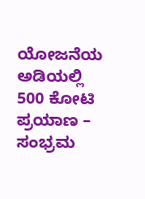ಯೋಜನೆಯ ಅಡಿಯಲ್ಲಿ 500 ಕೋಟಿ ಪ್ರಯಾಣ – ಸಂಭ್ರಮ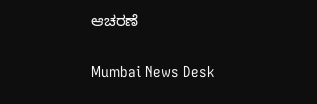ಆಚರಣೆ

Mumbai News Desk